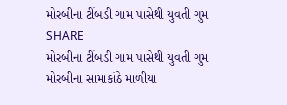મોરબીના ટીંબડી ગામ પાસેથી યુવતી ગુમ
SHARE
મોરબીના ટીંબડી ગામ પાસેથી યુવતી ગુમ
મોરબીના સામાકાંઠે માળીયા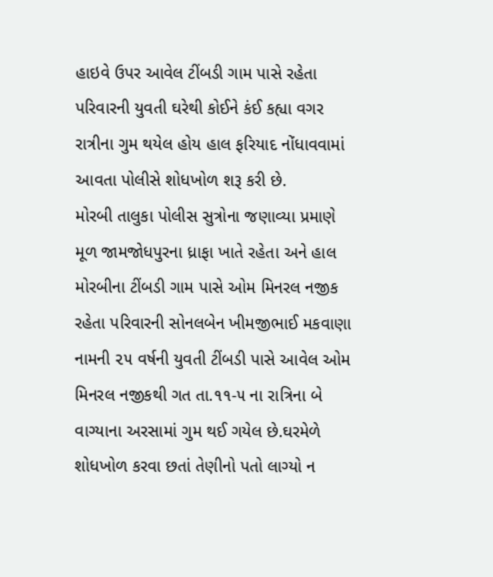હાઇવે ઉપર આવેલ ટીંબડી ગામ પાસે રહેતા પરિવારની યુવતી ઘરેથી કોઈને કંઈ કહ્યા વગર રાત્રીના ગુમ થયેલ હોય હાલ ફરિયાદ નોંધાવવામાં આવતા પોલીસે શોધખોળ શરૂ કરી છે.
મોરબી તાલુકા પોલીસ સુત્રોના જણાવ્યા પ્રમાણે મૂળ જામજોધપુરના ધ્રાફા ખાતે રહેતા અને હાલ મોરબીના ટીંબડી ગામ પાસે ઓમ મિનરલ નજીક રહેતા પરિવારની સોનલબેન ખીમજીભાઈ મકવાણા નામની ૨૫ વર્ષની યુવતી ટીંબડી પાસે આવેલ ઓમ મિનરલ નજીકથી ગત તા.૧૧-૫ ના રાત્રિના બે વાગ્યાના અરસામાં ગુમ થઈ ગયેલ છે.ઘરમેળે શોધખોળ કરવા છતાં તેણીનો પતો લાગ્યો ન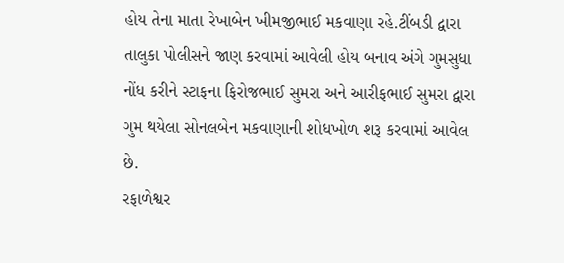હોય તેના માતા રેખાબેન ખીમજીભાઈ મકવાણા રહે.ટીંબડી દ્વારા તાલુકા પોલીસને જાણ કરવામાં આવેલી હોય બનાવ અંગે ગુમસુધા નોંધ કરીને સ્ટાફના ફિરોજભાઈ સુમરા અને આરીફભાઈ સુમરા દ્વારા ગુમ થયેલા સોનલબેન મકવાણાની શોધખોળ શરૂ કરવામાં આવેલ છે.
રફાળેશ્વર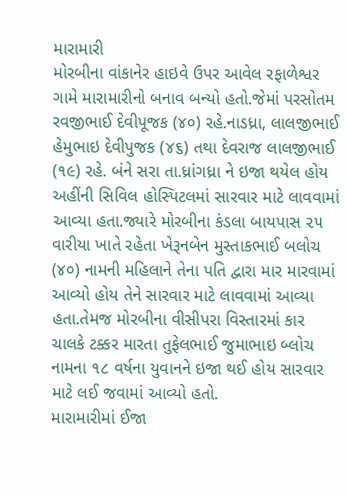મારામારી
મોરબીના વાંકાનેર હાઇવે ઉપર આવેલ રફાળેશ્વર ગામે મારામારીનો બનાવ બન્યો હતો.જેમાં પરસોતમ રવજીભાઈ દેવીપૂજક (૪૦) રહે.નાડધ્રા, લાલજીભાઈ હેમુભાઇ દેવીપુજક (૪૬) તથા દેવરાજ લાલજીભાઈ (૧૯) રહે. બંને સરા તા.ધ્રાંગધ્રા ને ઇજા થયેલ હોય અહીંની સિવિલ હોસ્પિટલમાં સારવાર માટે લાવવામાં આવ્યા હતા.જ્યારે મોરબીના કંડલા બાયપાસ ૨૫ વારીયા ખાતે રહેતા ખેરૂનબેન મુસ્તાકભાઈ બલોચ (૪૦) નામની મહિલાને તેના પતિ દ્વારા માર મારવામાં આવ્યો હોય તેને સારવાર માટે લાવવામાં આવ્યા હતા.તેમજ મોરબીના વીસીપરા વિસ્તારમાં કાર ચાલકે ટક્કર મારતા તુફેલભાઈ જુમાભાઇ બ્લોચ નામના ૧૮ વર્ષના યુવાનને ઇજા થઈ હોય સારવાર માટે લઈ જવામાં આવ્યો હતો.
મારામારીમાં ઈજા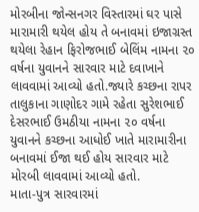મોરબીના જોન્સનગર વિસ્તારમાં ઘર પાસે મારામારી થયેલ હોય તે બનાવમાં ઇજાગ્રસ્ત થયેલા રેહાન ફિરોજભાઈ બેલિંમ નામના ૨૦ વર્ષના યુવાનને સારવાર માટે દવાખાને લાવવામાં આવ્યો હતો.જ્યારે કચ્છના રાપર તાલુકાના ગાણોદર ગામે રહેતા સુરેશભાઈ દેસરભાઈ ઉમઠીયા નામના ૨૦ વર્ષના યુવાનને કચ્છના આધોઈ ખાતે મારામારીના બનાવમાં ઈજા થઈ હોય સારવાર માટે મોરબી લાવવામાં આવ્યો હતો.
માતા-પુત્ર સારવારમાં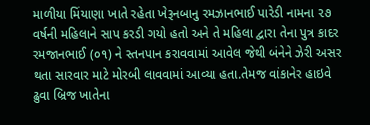માળીયા મિંયાણા ખાતે રહેતા ખેરૂનબાનુ રમઝાનભાઈ પારેડી નામના ૨૭ વર્ષની મહિલાને સાપ કરડી ગયો હતો અને તે મહિલા દ્વારા તેના પુત્ર કાદર રમજાનભાઈ (૦૧) ને સ્તનપાન કરાવવામાં આવેલ જેથી બંનેને ઝેરી અસર થતા સારવાર માટે મોરબી લાવવામાં આવ્યા હતા.તેમજ વાંકાનેર હાઇવે ઢુવા બ્રિજ ખાતેના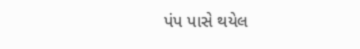પંપ પાસે થયેલ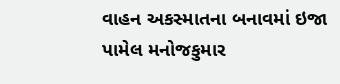વાહન અકસ્માતના બનાવમાં ઇજા પામેલ મનોજકુમાર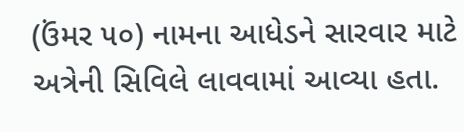(ઉંમર ૫૦) નામના આધેડને સારવાર માટે અત્રેની સિવિલે લાવવામાં આવ્યા હતા.